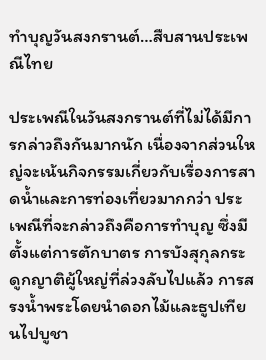ทำบุญวันสงกรานต์…สืบสานประเพณีไทย

ประเพณีในวันสงกรานต์ที่ไม่ได้มีการกล่าวถึงกันมากนัก เนื่องจากส่วนใหญ่จะเน้นกิจกรรมเกี่ยวกับเรื่องการสาดน้ำและการท่องเที่ยวมากกว่า ประเพณีที่จะกล่าวถึงคือการทำบุญ ซึ่งมีตั้งแต่การตักบาตร การบังสุกุลกระดูกญาติผู้ใหญ่ที่ล่วงลับไปแล้ว การสรงน้ำพระโดยนำดอกไม้และธูปเทียนไปบูชา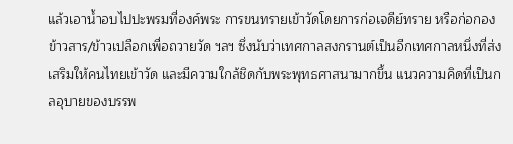แล้วเอาน้ำอบไปปะพรมที่องค์พระ การขนทรายเข้าวัดโดยการก่อเจดีย์ทราย หรือก่อกองข้าวสาร/ข้าวเปลือกเพื่อถวายวัด ฯลฯ ซึ่งนับว่าเทศกาลสงกรานต์เป็นอีกเทศกาลหนึ่งที่ส่งเสริมให้คนไทยเข้าวัด และมีความใกล้ชิดกับพระพุทธศาสนามากขึ้น แนวความคิดที่เป็นกลอุบายของบรรพ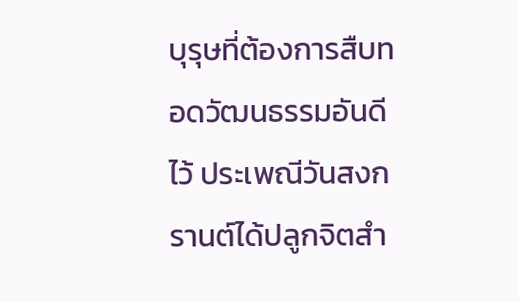บุรุษที่ต้องการสืบทอดวัฒนธรรมอันดีไว้ ประเพณีวันสงกรานต์ได้ปลูกจิตสำ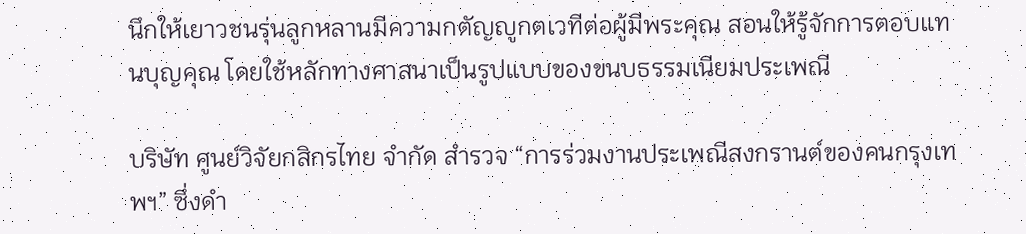นึกให้เยาวชนรุ่นลูกหลานมีความกตัญญูกตเวทีต่อผู้มีพระคุณ สอนให้รู้จักการตอบแทนบุญคุณ โดยใช้หลักทางศาสนาเป็นรูปแบบของขนบธรรมเนียมประเพณี

บริษัท ศูนย์วิจัยกสิกรไทย จำกัด สำรวจ “การร่วมงานประเพณีสงกรานต์ของคนกรุงเทพฯ” ซึ่งดำ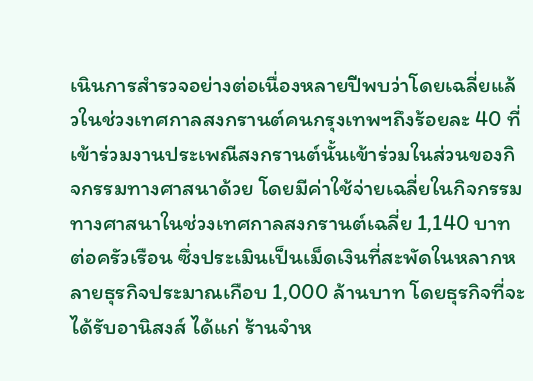เนินการสำรวจอย่างต่อเนื่องหลายปีพบว่าโดยเฉลี่ยแล้วในช่วงเทศกาลสงกรานต์คนกรุงเทพฯถึงร้อยละ 40 ที่เข้าร่วมงานประเพณีสงกรานต์นั้นเข้าร่วมในส่วนของกิจกรรมทางศาสนาด้วย โดยมีค่าใช้จ่ายเฉลี่ยในกิจกรรมทางศาสนาในช่วงเทศกาลสงกรานต์เฉลี่ย 1,140 บาทต่อครัวเรือน ซึ่งประเมินเป็นเม็ดเงินที่สะพัดในหลากหลายธุรกิจประมาณเกือบ 1,000 ล้านบาท โดยธุรกิจที่จะได้รับอานิสงส์ ได้แก่ ร้านจำห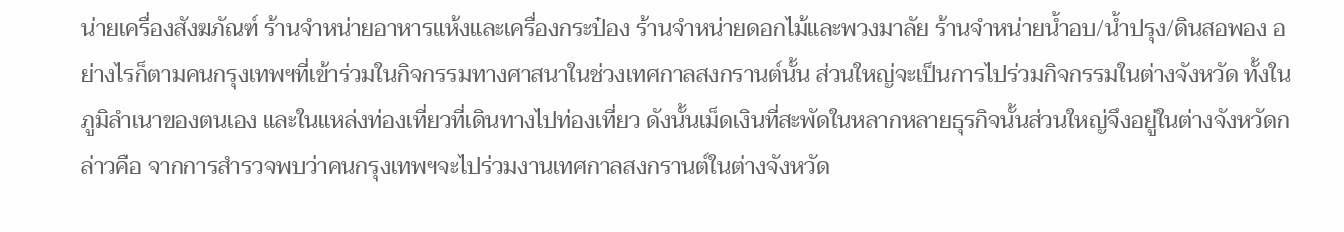น่ายเครื่องสังฆภัณฑ์ ร้านจำหน่ายอาหารแห้งและเครื่องกระป๋อง ร้านจำหน่ายดอกไม้และพวงมาลัย ร้านจำหน่ายน้ำอบ/น้ำปรุง/ดินสอพอง อย่างไรก็ตามคนกรุงเทพฯที่เข้าร่วมในกิจกรรมทางศาสนาในช่วงเทศกาลสงกรานต์นั้น ส่วนใหญ่จะเป็นการไปร่วมกิจกรรมในต่างจังหวัด ทั้งในภูมิลำเนาของตนเอง และในแหล่งท่องเที่ยวที่เดินทางไปท่องเที่ยว ดังนั้นเม็ดเงินที่สะพัดในหลากหลายธุรกิจนั้นส่วนใหญ่จึงอยู่ในต่างจังหวัดกล่าวคือ จากการสำรวจพบว่าคนกรุงเทพฯจะไปร่วมงานเทศกาลสงกรานต์ในต่างจังหวัด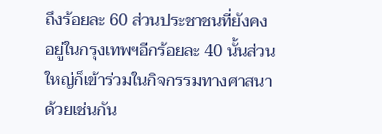ถึงร้อยละ 60 ส่วนประชาชนที่ยังคงอยู่ในกรุงเทพฯอีกร้อยละ 40 นั้นส่วนใหญ่ก็เข้าร่วมในกิจกรรมทางศาสนาด้วยเช่นกัน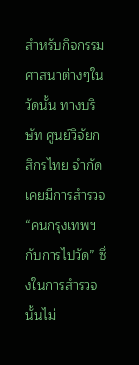สำหรับกิจกรรมศาสนาต่างๆในวัดนั้น ทางบริษัท ศูนย์วิจัยกสิกรไทย จำกัด เคยมีการสำรวจ“คนกรุงเทพฯกับการไปวัด” ซึ่งในการสำรวจนั้นไม่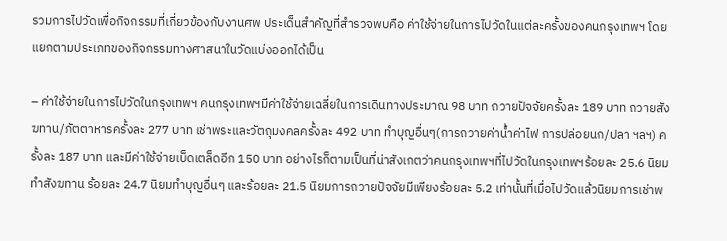รวมการไปวัดเพื่อกิจกรรมที่เกี่ยวข้องกับงานศพ ประเด็นสำคัญที่สำรวจพบคือ ค่าใช้จ่ายในการไปวัดในแต่ละครั้งของคนกรุงเทพฯ โดยแยกตามประเภทของกิจกรรมทางศาสนาในวัดแบ่งออกได้เป็น

– ค่าใช้จ่ายในการไปวัดในกรุงเทพฯ คนกรุงเทพฯมีค่าใช้จ่ายเฉลี่ยในการเดินทางประมาณ 98 บาท ถวายปัจจัยครั้งละ 189 บาท ถวายสังฆทาน/ภัตตาหารครั้งละ 277 บาท เช่าพระและวัตถุมงคลครั้งละ 492 บาท ทำบุญอื่นๆ(การถวายค่าน้ำค่าไฟ การปล่อยนก/ปลา ฯลฯ) ครั้งละ 187 บาท และมีค่าใช้จ่ายเบ็ดเตล็ดอีก 150 บาท อย่างไรก็ตามเป็นที่น่าสังเกตว่าคนกรุงเทพฯที่ไปวัดในกรุงเทพฯร้อยละ 25.6 นิยมทำสังฆทาน ร้อยละ 24.7 นิยมทำบุญอื่นๆ และร้อยละ 21.5 นิยมการถวายปัจจัยมีเพียงร้อยละ 5.2 เท่านั้นที่เมื่อไปวัดแล้วนิยมการเช่าพ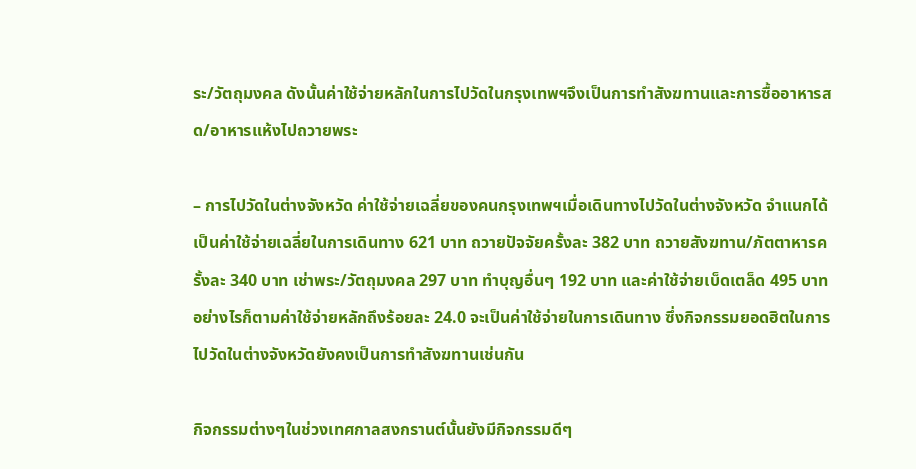ระ/วัตถุมงคล ดังนั้นค่าใช้จ่ายหลักในการไปวัดในกรุงเทพฯจึงเป็นการทำสังฆทานและการซื้ออาหารสด/อาหารแห้งไปถวายพระ

– การไปวัดในต่างจังหวัด ค่าใช้จ่ายเฉลี่ยของคนกรุงเทพฯเมื่อเดินทางไปวัดในต่างจังหวัด จำแนกได้เป็นค่าใช้จ่ายเฉลี่ยในการเดินทาง 621 บาท ถวายปัจจัยครั้งละ 382 บาท ถวายสังฆทาน/ภัตตาหารครั้งละ 340 บาท เช่าพระ/วัตถุมงคล 297 บาท ทำบุญอื่นๆ 192 บาท และค่าใช้จ่ายเบ็ดเตล็ด 495 บาท อย่างไรก็ตามค่าใช้จ่ายหลักถึงร้อยละ 24.0 จะเป็นค่าใช้จ่ายในการเดินทาง ซึ่งกิจกรรมยอดฮิตในการไปวัดในต่างจังหวัดยังคงเป็นการทำสังฆทานเช่นกัน

กิจกรรมต่างๆในช่วงเทศกาลสงกรานต์นั้นยังมีกิจกรรมดีๆ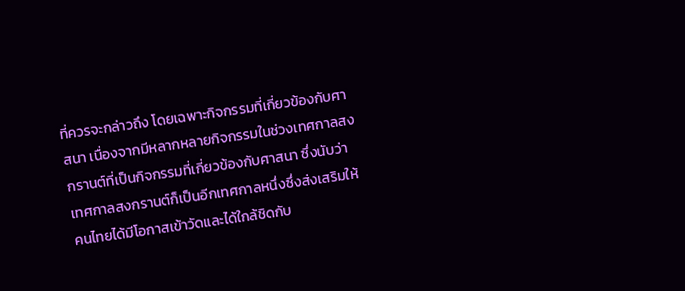ที่ควรจะกล่าวถึง โดยเฉพาะกิจกรรมที่เกี่ยวข้องกับศาสนา เนื่องจากมีหลากหลายกิจกรรมในช่วงเทศกาลสงกรานต์ที่เป็นกิจกรรมที่เกี่ยวข้องกับศาสนา ซึ่งนับว่าเทศกาลสงกรานต์ก็เป็นอีกเทศกาลหนึ่งซึ่งส่งเสริมให้คนไทยได้มีโอกาสเข้าวัดและได้ใกล้ชิดกับ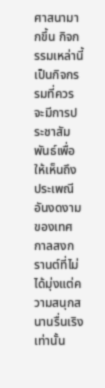ศาสนามากขึ้น กิจกรรมเหล่านี้เป็นกิจกรรมที่ควรจะมีการประชาสัมพันธ์เพื่อให้เห็นถึงประเพณีอันงดงามของเทศกาลสงกรานต์ที่ไม่ได้มุ่งแต่ความสนุกสนานรื่นเริงเท่านั้น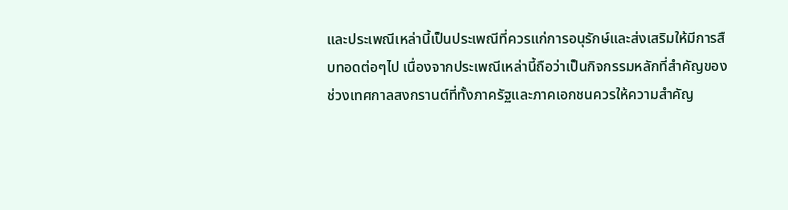และประเพณีเหล่านี้เป็นประเพณีที่ควรแก่การอนุรักษ์และส่งเสริมให้มีการสืบทอดต่อๆไป เนื่องจากประเพณีเหล่านี้ถือว่าเป็นกิจกรรมหลักที่สำคัญของช่วงเทศกาลสงกรานต์ที่ทั้งภาครัฐและภาคเอกชนควรให้ความสำคัญ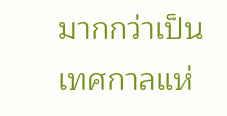มากกว่าเป็นเทศกาลแห่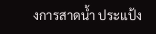งการสาดน้ำ ประแป้ง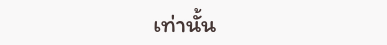เท่านั้น